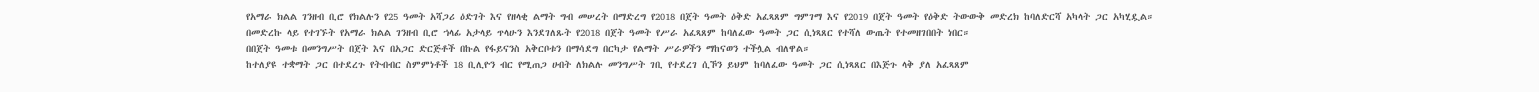የአማራ ክልል ገንዘብ ቢሮ የክልሉን የ25 ዓመት አሻጋሪ ዕድገት እና የዘላቂ ልማት ግብ መሠረት በማድረግ የ2018 በጀት ዓመት ዕቅድ አፈጻጸም ግምገማ እና የ2019 በጀት ዓመት የዕቅድ ትውውቅ መድረክ ከባለድርሻ አካላት ጋር አካሂዷል።
በመድረኩ ላይ የተገኙት የአማራ ክልል ገንዘብ ቢሮ ኀላፊ አታላይ ጥላሁን እንደገለጹት የ2018 በጀት ዓመት የሥራ አፈጻጸም ከባለፈው ዓመት ጋር ሲነጻጸር የተሻለ ውጤት የተመዘገበበት ነበር።
በበጀት ዓመቱ በመንግሥት በጀት እና በአጋር ድርጅቶች በኩል የፋይናንስ አቅርቦቱን በማሳደግ በርካታ የልማት ሥራዎችን ማከናወን ተችሏል ብለዋል።
ከተለያዩ ተቋማት ጋር በተደረጉ የትብብር ስምምነቶች 18 ቢሊዮን ብር የሚጠጋ ሀብት ለክልሉ መንግሥት ገቢ የተደረገ ሲኾን ይህም ከባለፈው ዓመት ጋር ሲነጻጸር በእጅጉ ላቅ ያለ አፈጻጸም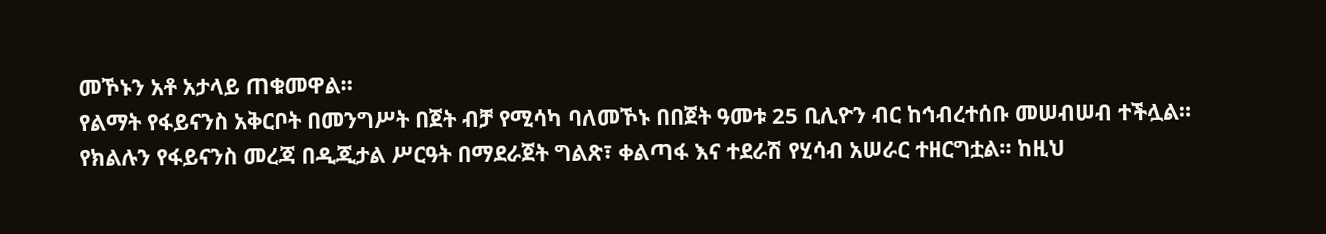መኾኑን አቶ አታላይ ጠቁመዋል።
የልማት የፋይናንስ አቅርቦት በመንግሥት በጀት ብቻ የሚሳካ ባለመኾኑ በበጀት ዓመቱ 25 ቢሊዮን ብር ከኅብረተሰቡ መሠብሠብ ተችሏል።
የክልሉን የፋይናንስ መረጃ በዲጂታል ሥርዓት በማደራጀት ግልጽ፣ ቀልጣፋ እና ተደራሽ የሂሳብ አሠራር ተዘርግቷል። ከዚህ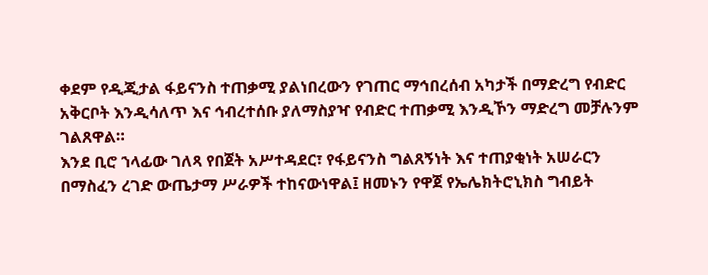ቀደም የዲጂታል ፋይናንስ ተጠቃሚ ያልነበረውን የገጠር ማኅበረሰብ አካታች በማድረግ የብድር አቅርቦት እንዲሳለጥ እና ኅብረተሰቡ ያለማስያዣ የብድር ተጠቃሚ እንዲኾን ማድረግ መቻሉንም ገልጸዋል።
እንደ ቢሮ ኀላፊው ገለጻ የበጀት አሥተዳደር፣ የፋይናንስ ግልጸኝነት እና ተጠያቂነት አሠራርን በማስፈን ረገድ ውጤታማ ሥራዎች ተከናውነዋል፤ ዘመኑን የዋጀ የኤሌክትሮኒክስ ግብይት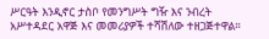ሥርዓት እንዲኖር ታስቦ የመንግሥት ግዥ እና ንብረት አሥተዳደር አዋጅ እና መመሪያዎች ተሻሽለው ተዘጋጅተዋል።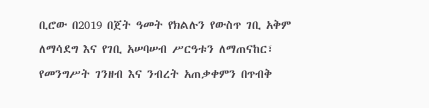ቢሮው በ2019 በጀት ዓመት የክልሉን የውስጥ ገቢ አቅም ለማሳደግ እና የገቢ አሠባሠብ ሥርዓቱን ለማጠናከር፣ የመንግሥት ገንዘብ እና ንብረት አጠቃቀምን በጥብቅ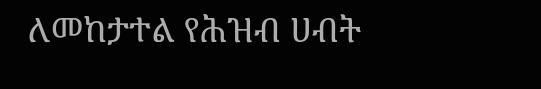ለመከታተል የሕዝብ ሀብት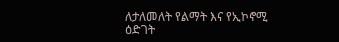ለታለመለት የልማት እና የኢኮኖሚ ዕድገት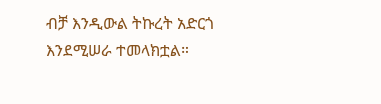ብቻ እንዲውል ትኩረት አድርጎ እንደሚሠራ ተመላክቷል።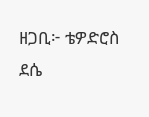ዘጋቢ፦ ቴዎድሮስ ደሴ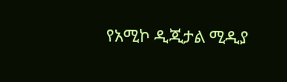የአሚኮ ዲጂታል ሚዲያ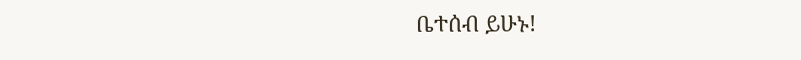ቤተሰብ ይሁኑ!